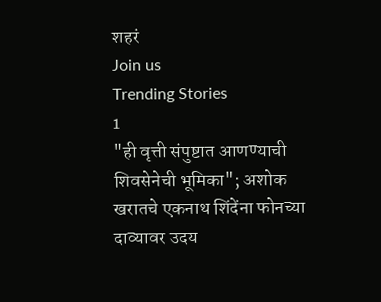शहरं
Join us
Trending Stories
1
"ही वृत्ती संपुष्टात आणण्याची शिवसेनेची भूमिका"; अशोक खरातचे एकनाथ शिंदेंना फोनच्या दाव्यावर उदय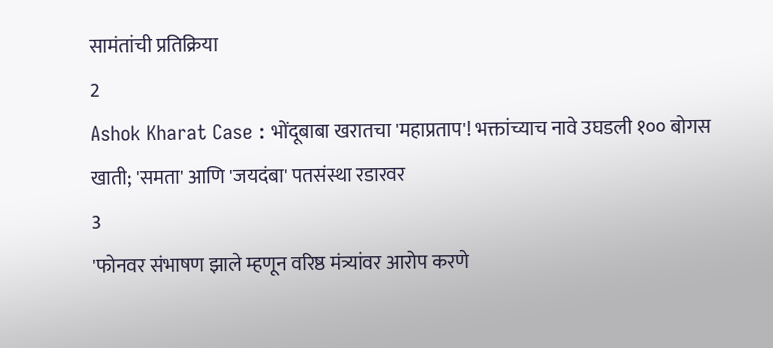सामंतांची प्रतिक्रिया
2
Ashok Kharat Case : भोंदूबाबा खरातचा 'महाप्रताप'! भक्तांच्याच नावे उघडली १०० बोगस खाती; 'समता' आणि 'जयदंबा' पतसंस्था रडारवर
3
'फोनवर संभाषण झाले म्हणून वरिष्ठ मंत्र्यांवर आरोप करणे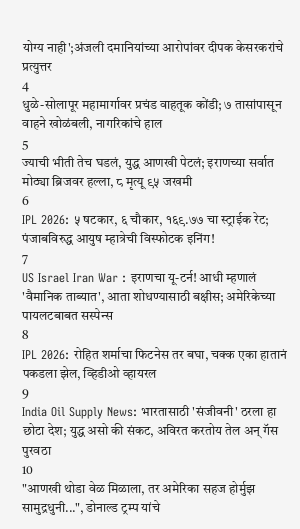योग्य नाही';अंजली दमानियांच्या आरोपांवर दीपक केसरकरांचे प्रत्युत्तर
4
धुळे-सोलापूर महामार्गावर प्रचंड वाहतूक कोंडी; ७ तासांपासून वाहने खोळंबली, नागरिकांचे हाल
5
ज्याची भीती तेच घडलं, युद्ध आणखी पेटलं; इराणच्या सर्वात मोठ्या ब्रिजवर हल्ला, ८ मृत्यू ९५ जखमी
6
IPL 2026: ५ षटकार, ६ चौकार, १६९.७७ चा स्ट्राईक रेट; पंजाबविरुद्ध आयुष म्हात्रेची विस्फोटक इनिंग!
7
US Israel Iran War : इराणचा यू-टर्न! आधी म्हणालं 'वैमानिक ताब्यात', आता शोधण्यासाठी बक्षीस; अमेरिकेच्या पायलटबाबत सस्पेन्स
8
IPL 2026: रोहित शर्माचा फिटनेस तर बघा, चक्क एका हातानं पकडला झेल, व्हिडीओ व्हायरल
9
India Oil Supply News: भारतासाठी 'संजीवनी' ठरला हा छोटा देश; युद्ध असो की संकट, अविरत करतोय तेल अन् गॅस पुरवठा
10
"आणखी थोडा वेळ मिळाला, तर अमेरिका सहज होर्मुझ सामुद्रधुनी...", डोनाल्ड ट्रम्प यांचे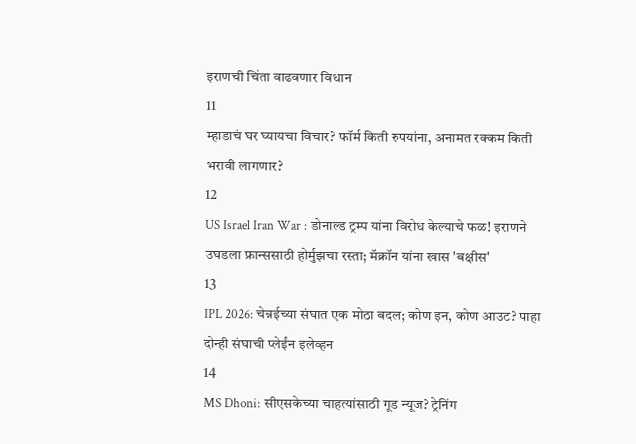इराणची चिंता वाढवणार विधान
11
म्हाडाचं घर घ्यायचा विचार? फॉर्म किती रुपयांना, अनामत रक्कम किती भरावी लागणार?
12
US Israel Iran War : डोनाल्ड ट्रम्प यांना विरोध केल्याचे फळ! इराणने उघडला फ्रान्ससाठी होर्मुझचा रस्ता; मॅक्रॉन यांना खास 'बक्षीस'
13
IPL 2026: चेन्नईच्या संघात एक मोठा बदल; कोण इन, कोण आउट? पाहा दोन्ही संघाची प्लेईंन इलेव्हन
14
MS Dhoni: सीएसकेच्या चाहत्यांसाठी गूड न्यूज? ट्रेनिंग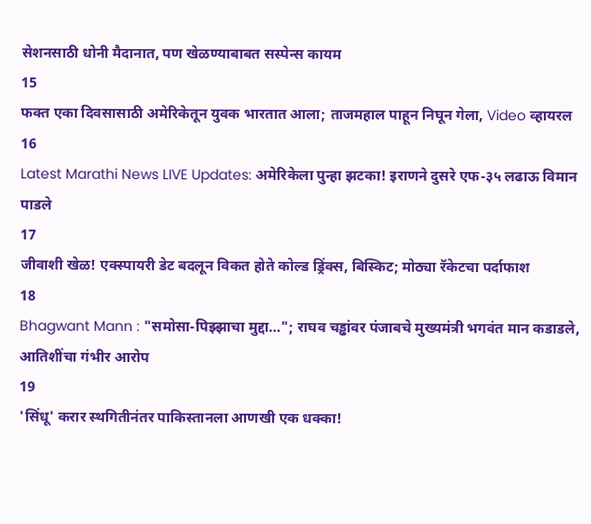सेशनसाठी धोनी मैदानात, पण खेळण्याबाबत सस्पेन्स कायम
15
फक्त एका दिवसासाठी अमेरिकेतून युवक भारतात आला; ताजमहाल पाहून निघून गेला, Video व्हायरल
16
Latest Marathi News LIVE Updates: अमेरिकेला पुन्हा झटका! इराणने दुसरे एफ-३५ लढाऊ विमान पाडले
17
जीवाशी खेळ! एक्स्पायरी डेट बदलून विकत होते कोल्ड ड्रिंक्स, बिस्किट; मोठ्या रॅकेटचा पर्दाफाश
18
Bhagwant Mann : "समोसा-पिझ्झाचा मुद्दा..."; राघव चड्ढांवर पंजाबचे मुख्यमंत्री भगवंत मान कडाडले, आतिशींचा गंभीर आरोप
19
'सिंधू' करार स्थगितीनंतर पाकिस्तानला आणखी एक धक्का!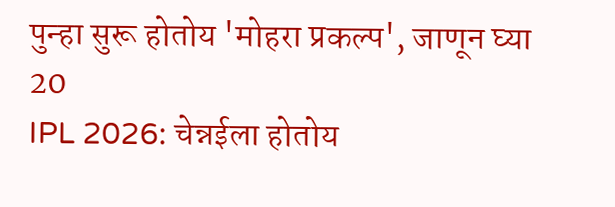पुन्हा सुरू होतोय 'मोहरा प्रकल्प', जाणून घ्या
20
IPL 2026: चेन्नईला होतोय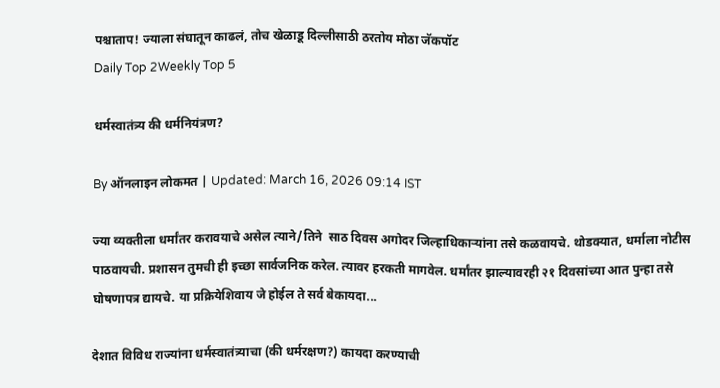पश्चाताप! ज्याला संघातून काढलं, तोच खेळाडू दिल्लीसाठी ठरतोय मोठा जॅकपॉट
Daily Top 2Weekly Top 5

धर्मस्वातंत्र्य की धर्मनियंत्रण?

By ऑनलाइन लोकमत | Updated: March 16, 2026 09:14 IST

ज्या व्यक्तीला धर्मांतर करावयाचे असेल त्याने/तिने  साठ दिवस अगोदर जिल्हाधिकाऱ्यांना तसे कळवायचे. थोडक्यात, धर्माला नोटीस पाठवायची. प्रशासन तुमची ही इच्छा सार्वजनिक करेल. त्यावर हरकती मागवेल. धर्मांतर झाल्यावरही २१ दिवसांच्या आत पुन्हा तसे घोषणापत्र द्यायचे. या प्रक्रियेशिवाय जे होईल ते सर्व बेकायदा...

देशात विविध राज्यांना धर्मस्वातंत्र्याचा (की धर्मरक्षण?) कायदा करण्याची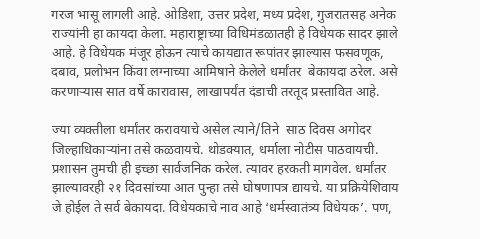गरज भासू लागली आहे. ओडिशा, उत्तर प्रदेश, मध्य प्रदेश, गुजरातसह अनेक राज्यांनी हा कायदा केला. महाराष्ट्राच्या विधिमंडळातही हे विधेयक सादर झाले आहे. हे विधेयक मंजूर होऊन त्याचे कायद्यात रूपांतर झाल्यास फसवणूक, दबाव, प्रलोभन किंवा लग्नाच्या आमिषाने केलेले धर्मांतर  बेकायदा ठरेल. असे करणाऱ्यास सात वर्षे कारावास, लाखापर्यंत दंडाची तरतूद प्रस्तावित आहे.

ज्या व्यक्तीला धर्मांतर करावयाचे असेल त्याने/तिने  साठ दिवस अगोदर जिल्हाधिकाऱ्यांना तसे कळवायचे. थोडक्यात, धर्माला नोटीस पाठवायची. प्रशासन तुमची ही इच्छा सार्वजनिक करेल. त्यावर हरकती मागवेल. धर्मांतर झाल्यावरही २१ दिवसांच्या आत पुन्हा तसे घोषणापत्र द्यायचे. या प्रक्रियेशिवाय जे होईल ते सर्व बेकायदा. विधेयकाचे नाव आहे ‘धर्मस्वातंत्र्य विधेयक’. पण,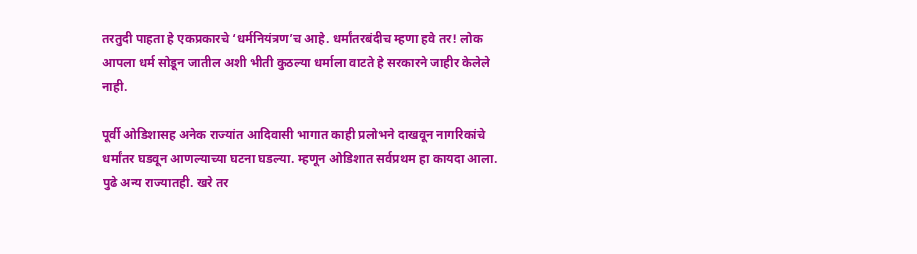तरतुदी पाहता हे एकप्रकारचे ‘धर्मनियंत्रण’च आहे. धर्मांतरबंदीच म्हणा हवे तर! लोक आपला धर्म सोडून जातील अशी भीती कुठल्या धर्माला वाटते हे सरकारने जाहीर केलेले नाही.

पूर्वी ओडिशासह अनेक राज्यांत आदिवासी भागात काही प्रलोभने दाखवून नागरिकांचे धर्मांतर घडवून आणल्याच्या घटना घडल्या. म्हणून ओडिशात सर्वप्रथम हा कायदा आला. पुढे अन्य राज्यातही. खरे तर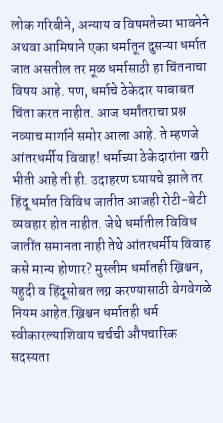लोक गरिबीने, अन्याय व विषमतेच्या भावनेने अथवा आमिषाने एका धर्मातून दुसऱ्या धर्मात जात असतील तर मूळ धर्मासाठी हा चिंतनाचा विषय आहे. पण, धर्माचे ठेकेदार याबाबत चिंता करत नाहीत. आज धर्मांतराचा प्रश्न नव्याच मार्गाने समोर आला आहे. ते म्हणजे आंतरधर्मीय विवाह! धर्माच्या ठेकेदारांना खरी भीती आहे ती ही. उदाहरण घ्यायचे झाले तर हिंदू धर्मात विविध जातीत आजही रोटी-बेटी व्यवहार होत नाहीत. जेथे धर्मातील विविध जातींत समानता नाही तेथे आंतरधर्मीय विवाह कसे मान्य होणार? मुस्लीम धर्मातही ख्रिश्चन, यहुदी व हिंदूसोबत लग्न करण्यासाठी वेगवेगळे नियम आहेत.ख्रिश्चन धर्मातही धर्म स्वीकारल्याशिवाय चर्चची औपचारिक सदस्यता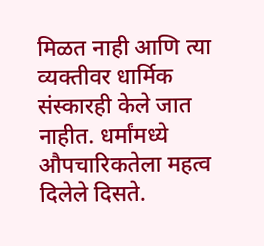मिळत नाही आणि त्या व्यक्तीवर धार्मिक संस्कारही केले जात नाहीत. धर्मांमध्ये औपचारिकतेला महत्व दिलेले दिसते.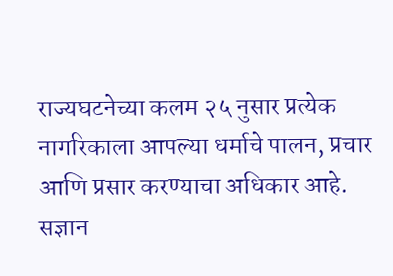राज्यघटनेच्या कलम २५ नुसार प्रत्येक नागरिकाला आपल्या धर्माचे पालन, प्रचार आणि प्रसार करण्याचा अधिकार आहे. सज्ञान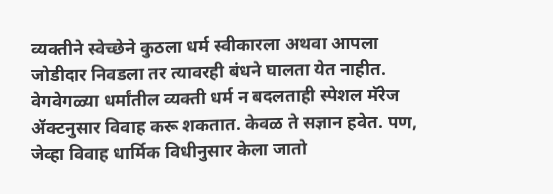व्यक्तीने स्वेच्छेने कुठला धर्म स्वीकारला अथवा आपला जोडीदार निवडला तर त्यावरही बंधने घालता येत नाहीत. वेगवेगळ्या धर्मांतील व्यक्ती धर्म न बदलताही स्पेशल मॅरेज ॲक्टनुसार विवाह करू शकतात. केवळ ते सज्ञान हवेत. पण, जेव्हा विवाह धार्मिक विधीनुसार केला जातो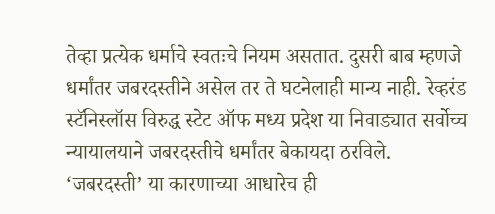तेव्हा प्रत्येक धर्माचे स्वतःचे नियम असतात. दुसरी बाब म्हणजे धर्मांतर जबरदस्तीने असेल तर ते घटनेलाही मान्य नाही. रेव्हरंड स्टॅनिस्लॉस विरुद्ध स्टेट ऑफ मध्य प्रदेश या निवाड्यात सर्वोच्च न्यायालयाने जबरदस्तीचे धर्मांतर बेकायदा ठरविले. ‘जबरदस्ती’ या कारणाच्या आधारेच ही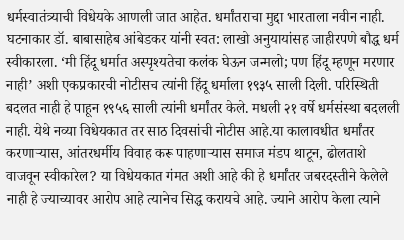धर्मस्वातंत्र्याची विधेयके आणली जात आहेत. धर्मांतराचा मुद्दा भारताला नवीन नाही. घटनाकार डॉ. बाबासाहेब आंबेडकर यांनी स्वत: लाखो अनुयायांसह जाहीरपणे बौद्ध धर्म स्वीकारला. ‘मी हिंदू धर्मात अस्पृश्यतेचा कलंक घेऊन जन्मलो; पण हिंदू म्हणून मरणार नाही’ अशी एकप्रकारची नोटीसच त्यांनी हिंदू धर्माला १९३५ साली दिली. परिस्थिती बदलत नाही हे पाहून १९५६ साली त्यांनी धर्मांतर केले. मधली २१ वर्षे धर्मसंस्था बदलली नाही. येथे नव्या विधेयकात तर साठ दिवसांची नोटीस आहे.या कालावधीत धर्मांतर करणाऱ्यास, आंतरधर्मीय विवाह करू पाहणाऱ्यास समाज मंडप थाटून, ढोलताशे वाजवून स्वीकारेल? या विधेयकात गंमत अशी आहे की हे धर्मांतर जबरदस्तीने केलेले नाही हे ज्याच्यावर आरोप आहे त्यानेच सिद्ध करायचे आहे. ज्याने आरोप केला त्याने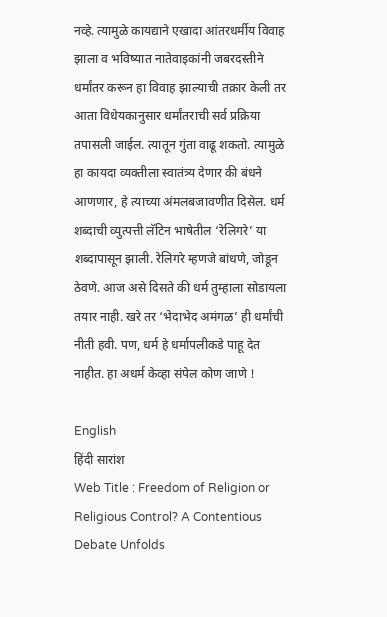नव्हे. त्यामुळे कायद्याने एखादा आंतरधर्मीय विवाह झाला व भविष्यात नातेवाइकांनी जबरदस्तीने धर्मांतर करून हा विवाह झाल्याची तक्रार केली तर आता विधेयकानुसार धर्मांतराची सर्व प्रक्रिया तपासली जाईल. त्यातून गुंता वाढू शकतो. त्यामुळे हा कायदा व्यक्तीला स्वातंत्र्य देणार की बंधने आणणार, हे त्याच्या अंमलबजावणीत दिसेल. धर्म शब्दाची व्युत्पत्ती लॅटिन भाषेतील ‘रेलिगरे’ या शब्दापासून झाली. रेलिगरे म्हणजे बांधणे, जोडून ठेवणे. आज असे दिसते की धर्म तुम्हाला सोडायला तयार नाही. खरे तर ‘भेदाभेद अमंगळ’ ही धर्मांची नीती हवी. पण, धर्म हे धर्मापलीकडे पाहू देत नाहीत. हा अधर्म केव्हा संपेल कोण जाणे !

English
हिंदी सारांश
Web Title : Freedom of Religion or Religious Control? A Contentious Debate Unfolds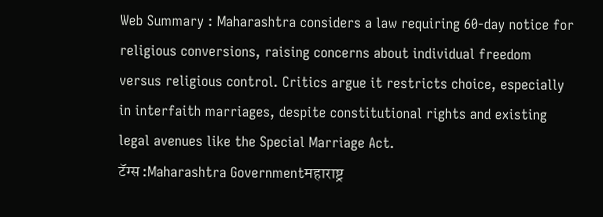Web Summary : Maharashtra considers a law requiring 60-day notice for religious conversions, raising concerns about individual freedom versus religious control. Critics argue it restricts choice, especially in interfaith marriages, despite constitutional rights and existing legal avenues like the Special Marriage Act.
टॅग्स :Maharashtra Governmentमहाराष्ट्र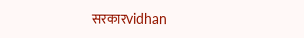सरकारvidhan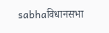sabhaविधानसभा